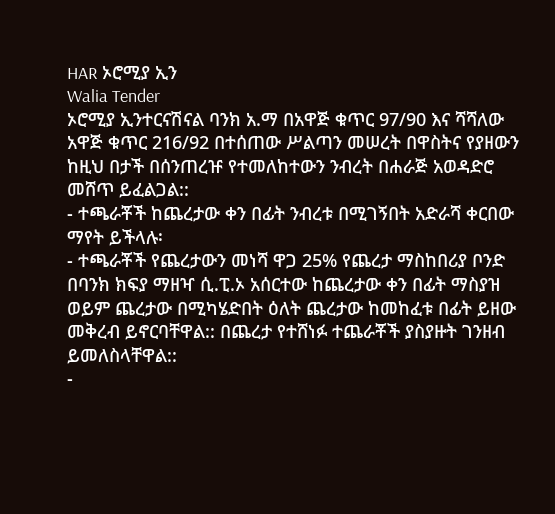HAR ኦሮሚያ ኢን
Walia Tender
ኦሮሚያ ኢንተርናሽናል ባንክ አ.ማ በአዋጅ ቁጥር 97/90 እና ሻሻለው አዋጅ ቁጥር 216/92 በተሰጠው ሥልጣን መሠረት በዋስትና የያዘውን ከዚህ በታች በሰንጠረዡ የተመለከተውን ንብረት በሐራጅ አወዳድሮ መሸጥ ይፈልጋል::
- ተጫራቾች ከጨረታው ቀን በፊት ንብረቱ በሚገኝበት አድራሻ ቀርበው ማየት ይችላሉ፡
- ተጫራቾች የጨረታውን መነሻ ዋጋ 25% የጨረታ ማስከበሪያ ቦንድ በባንክ ክፍያ ማዘዣ ሲ.ፒ.ኦ አሰርተው ከጨረታው ቀን በፊት ማስያዝ ወይም ጨረታው በሚካሄድበት ዕለት ጨረታው ከመከፈቱ በፊት ይዘው መቅረብ ይኖርባቸዋል:: በጨረታ የተሸነፉ ተጨራቾች ያስያዙት ገንዘብ ይመለስላቸዋል::
-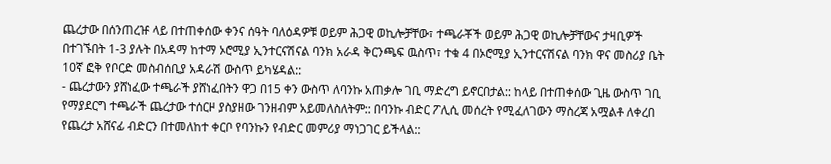ጨረታው በሰንጠረዡ ላይ በተጠቀሰው ቀንና ሰዓት ባለዕዳዎቹ ወይም ሕጋዊ ወኪሎቻቸው፣ ተጫራቾች ወይም ሕጋዊ ወኪሎቻቸውና ታዛቢዎች በተገኙበት 1-3 ያሉት በአዳማ ከተማ ኦሮሚያ ኢንተርናሽናል ባንክ አራዳ ቅርንጫፍ ዉስጥ፣ ተቁ 4 በኦሮሚያ ኢንተርናሽናል ባንክ ዋና መስሪያ ቤት 10ኛ ፎቅ የቦርድ መስብሰቢያ አዳራሽ ውስጥ ይካሄዳል::
- ጨረታውን ያሸነፈው ተጫራች ያሸነፈበትን ዋጋ በ15 ቀን ውስጥ ለባንኩ አጠቃሎ ገቢ ማድረግ ይኖርበታል:: ከላይ በተጠቀሰው ጊዜ ውስጥ ገቢ የማያደርግ ተጫራች ጨረታው ተሰርዞ ያስያዘው ገንዘብም አይመለስለትም:: በባንኩ ብድር ፖሊሲ መሰረት የሚፈለገውን ማስረጃ አሟልቶ ለቀረበ የጨረታ አሸናፊ ብድርን በተመለከተ ቀርቦ የባንኩን የብድር መምሪያ ማነጋገር ይችላል::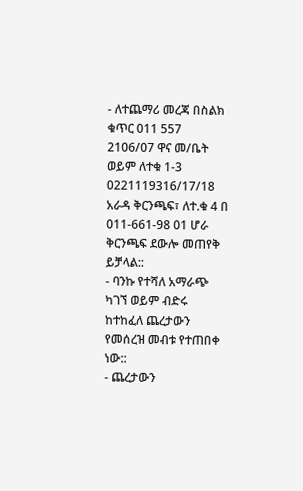- ለተጨማሪ መረጃ በስልክ ቁጥር 011 557 2106/07 ዋና መ/ቤት ወይም ለተቁ 1-3 0221119316/17/18 አራዳ ቅርንጫፍ፣ ለተ.ቁ 4 በ 011-661-98 01 ሆራ ቅርንጫፍ ደውሎ መጠየቅ ይቻላል::
- ባንኩ የተሻለ አማራጭ ካገኘ ወይም ብድሩ ከተከፈለ ጨረታውን የመሰረዝ መብቱ የተጠበቀ ነው::
- ጨረታውን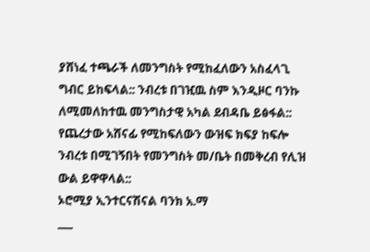ያሸነፈ ተጫራች ለመንግስት የሚከፈለውን አስፈላጊ ግብር ይከፍላል:: ንብረቱ በገዢዉ ስም እንዲዞር ባንኩ ለሚመለከተዉ መንግስታዊ አካል ደብዳቤ ይፅፋል:: የጨረታው አሸናፊ የሚከፍለውን ውዝፍ ክፍያ ከፍሎ ንብረቱ በሚገኝበት የመንግስት መ/ቤት በመቅረብ የሊዝ ውል ይዋዋላል::
ኦሮሚያ ኢንተርናሽናል ባንክ አ.ማ
___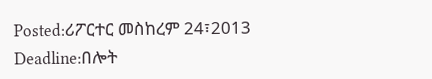Posted:ሪፖርተር መስከረም 24፣2013
Deadline:በሎት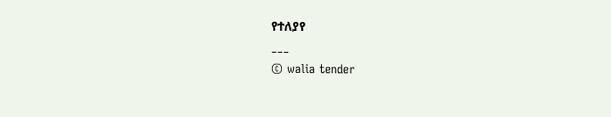የተለያየ
___
© walia tender